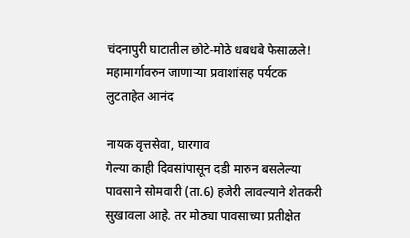चंदनापुरी घाटातील छोटे-मोठे धबधबे फेसाळले! महामार्गावरुन जाणार्‍या प्रवाशांसह पर्यटक लुटताहेत आनंद

नायक वृत्तसेवा, घारगाव
गेल्या काही दिवसांपासून दडी मारुन बसलेल्या पावसाने सोमवारी (ता.6) हजेरी लावल्याने शेतकरी सुखावला आहे. तर मोठ्या पावसाच्या प्रतीक्षेत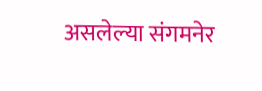असलेल्या संगमनेर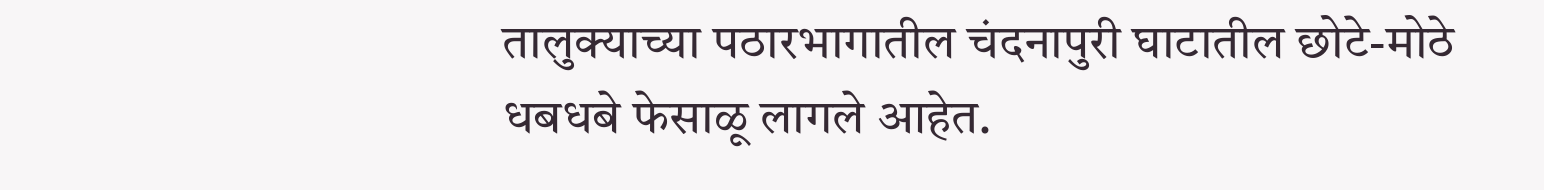तालुक्याच्या पठारभागातील चंदनापुरी घाटातील छोटे-मोठे धबधबे फेसाळू लागले आहेत.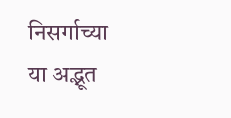निसर्गाच्या या अद्भूत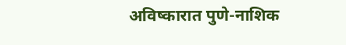अविष्कारात पुणे-नाशिक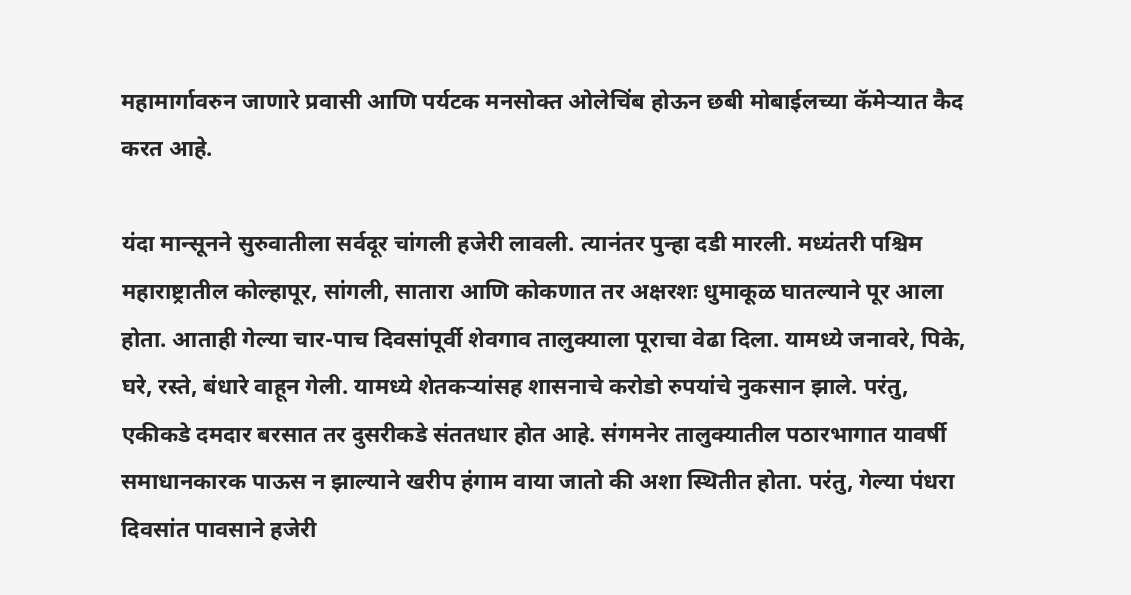महामार्गावरुन जाणारे प्रवासी आणि पर्यटक मनसोक्त ओलेचिंब होऊन छबी मोबाईलच्या कॅमेर्‍यात कैद करत आहे.

यंदा मान्सूनने सुरुवातीला सर्वदूर चांगली हजेरी लावली. त्यानंतर पुन्हा दडी मारली. मध्यंतरी पश्चिम महाराष्ट्रातील कोल्हापूर, सांगली, सातारा आणि कोकणात तर अक्षरशः धुमाकूळ घातल्याने पूर आला होता. आताही गेल्या चार-पाच दिवसांपूर्वी शेवगाव तालुक्याला पूराचा वेढा दिला. यामध्ये जनावरे, पिके, घरे, रस्ते, बंधारे वाहून गेली. यामध्ये शेतकर्‍यांसह शासनाचे करोडो रुपयांचे नुकसान झाले. परंतु, एकीकडे दमदार बरसात तर दुसरीकडे संततधार होत आहे. संगमनेर तालुक्यातील पठारभागात यावर्षी समाधानकारक पाऊस न झाल्याने खरीप हंगाम वाया जातो की अशा स्थितीत होता. परंतु, गेल्या पंधरा दिवसांत पावसाने हजेरी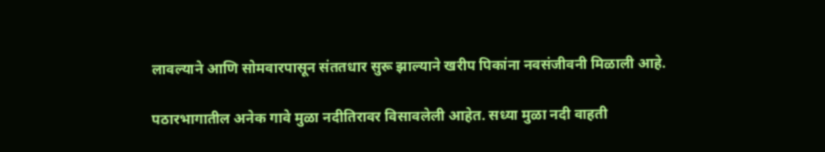लावल्याने आणि सोमवारपासून संततधार सुरू झाल्याने खरीप पिकांना नवसंजीवनी मिळाली आहे.

पठारभागातील अनेक गावे मुळा नदीतिरावर विसावलेली आहेत. सध्या मुळा नदी वाहती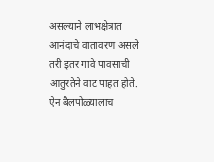असल्याने लाभक्षेत्रात आनंदाचे वातावरण असले तरी इतर गावे पावसाची आतुरतेने वाट पाहत होते. ऐन बैलपोळ्यालाच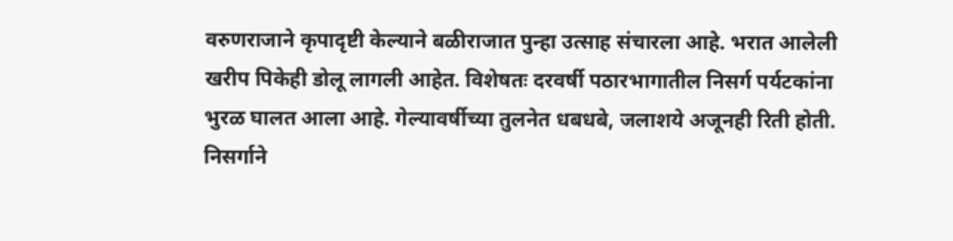वरुणराजाने कृपादृष्टी केल्याने बळीराजात पुन्हा उत्साह संचारला आहे. भरात आलेली खरीप पिकेही डोलू लागली आहेत. विशेषतः दरवर्षी पठारभागातील निसर्ग पर्यटकांना भुरळ घालत आला आहे. गेल्यावर्षीच्या तुलनेत धबधबे, जलाशये अजूनही रिती होती. निसर्गाने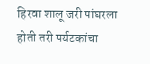हिरवा शालू जरी पांघरला होती तरी पर्यटकांचा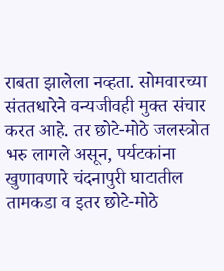राबता झालेला नव्हता. सोमवारच्या संततधारेने वन्यजीवही मुक्त संचार करत आहे. तर छोटे-मोठे जलस्त्रोत भरु लागले असून, पर्यटकांना खुणावणारे चंदनापुरी घाटातील तामकडा व इतर छोटे-मोठे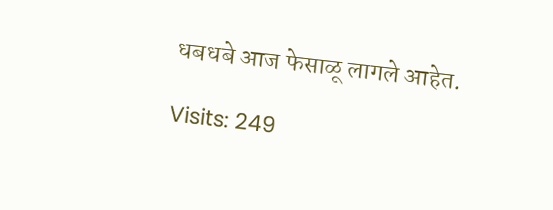धबधबे आज फेसाळू लागले आहेत.

Visits: 249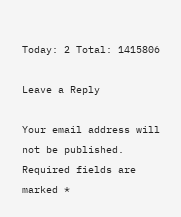Today: 2 Total: 1415806

Leave a Reply

Your email address will not be published. Required fields are marked *